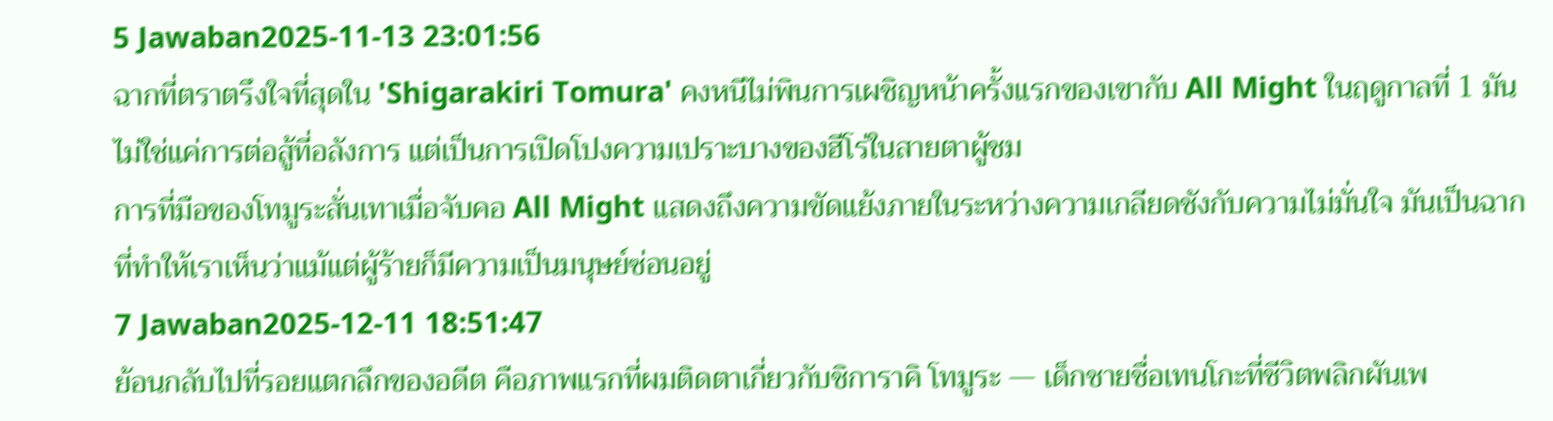5 Jawaban2025-11-13 23:01:56
ฉากที่ตราตรึงใจที่สุดใน 'Shigarakiri Tomura' คงหนีไม่พินการเผชิญหน้าครั้งแรกของเขากับ All Might ในฤดูกาลที่ 1 มันไม่ใช่แค่การต่อสู้ที่อลังการ แต่เป็นการเปิดโปงความเปราะบางของฮีโร่ในสายตาผู้ชม
การที่มือของโทมูระสั่นเทาเมื่อจับคอ All Might แสดงถึงความขัดแย้งภายในระหว่างความเกลียดชังกับความไม่มั่นใจ มันเป็นฉากที่ทำให้เราเห็นว่าแม้แต่ผู้ร้ายก็มีความเป็นมนุษย์ซ่อนอยู่
7 Jawaban2025-12-11 18:51:47
ย้อนกลับไปที่รอยแตกลึกของอดีต คือภาพแรกที่ผมติดตาเกี่ยวกับชิการาคิ โทมูระ — เด็กชายชื่อเทนโกะที่ชีวิตพลิกผันเพ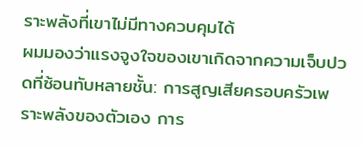ราะพลังที่เขาไม่มีทางควบคุมได้
ผมมองว่าแรงจูงใจของเขาเกิดจากความเจ็บปวดที่ซ้อนทับหลายชั้น: การสูญเสียครอบครัวเพราะพลังของตัวเอง การ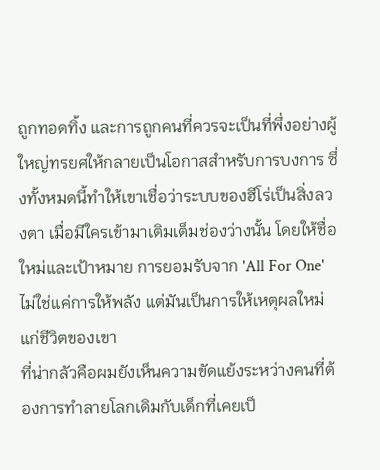ถูกทอดทิ้ง และการถูกคนที่ควรจะเป็นที่พึ่งอย่างผู้ใหญ่ทรยศให้กลายเป็นโอกาสสำหรับการบงการ ซึ่งทั้งหมดนี้ทำให้เขาเชื่อว่าระบบของฮีโร่เป็นสิ่งลวงตา เมื่อมีใครเข้ามาเติมเต็มช่องว่างนั้น โดยให้ชื่อใหม่และเป้าหมาย การยอมรับจาก 'All For One' ไม่ใช่แค่การให้พลัง แต่มันเป็นการให้เหตุผลใหม่แก่ชีวิตของเขา
ที่น่ากลัวคือผมยังเห็นความขัดแย้งระหว่างคนที่ต้องการทำลายโลกเดิมกับเด็กที่เคยเป็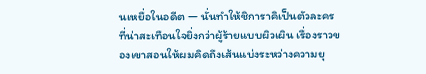นเหยื่อในอดีต — นั่นทำให้ชิการาคิเป็นตัวละครที่น่าสะเทือนใจยิ่งกว่าผู้ร้ายแบบผิวเผิน เรื่องราวของเขาสอนให้ผมคิดถึงเส้นแบ่งระหว่างความยุ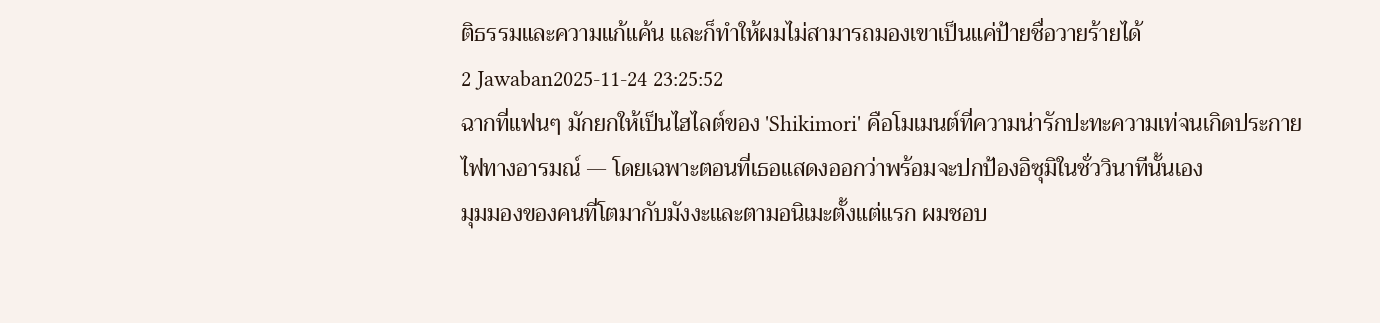ติธรรมและความแก้แค้น และก็ทำให้ผมไม่สามารถมองเขาเป็นแค่ป้ายชื่อวายร้ายได้
2 Jawaban2025-11-24 23:25:52
ฉากที่แฟนๆ มักยกให้เป็นไฮไลต์ของ 'Shikimori' คือโมเมนต์ที่ความน่ารักปะทะความเท่จนเกิดประกายไฟทางอารมณ์ — โดยเฉพาะตอนที่เธอแสดงออกว่าพร้อมจะปกป้องอิซุมิในชั่ววินาทีนั้นเอง
มุมมองของคนที่โตมากับมังงะและตามอนิเมะตั้งแต่แรก ผมชอบ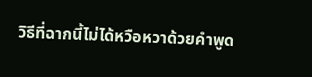วิธีที่ฉากนี้ไม่ได้หวือหวาด้วยคำพูด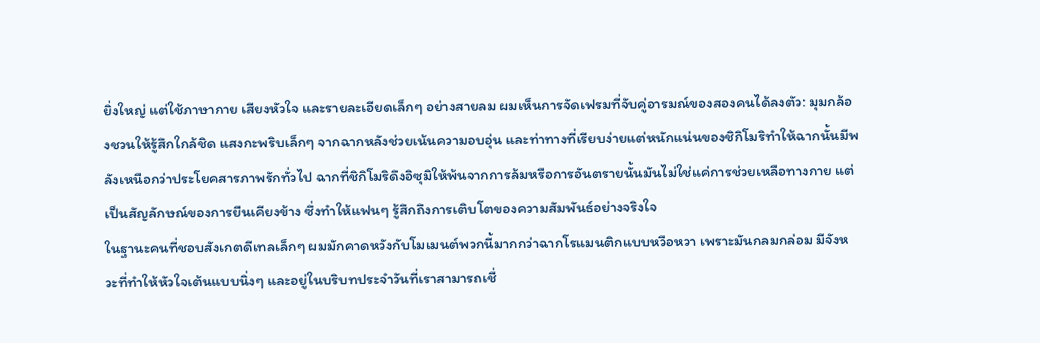ยิ่งใหญ่ แต่ใช้ภาษากาย เสียงหัวใจ และรายละเอียดเล็กๆ อย่างสายลม ผมเห็นการจัดเฟรมที่จับคู่อารมณ์ของสองคนได้ลงตัว: มุมกล้องชวนให้รู้สึกใกล้ชิด แสงกะพริบเล็กๆ จากฉากหลังช่วยเน้นความอบอุ่น และท่าทางที่เรียบง่ายแต่หนักแน่นของชิกิโมริทำให้ฉากนั้นมีพลังเหนือกว่าประโยคสารภาพรักทั่วไป ฉากที่ชิกิโมริดึงอิซุมิให้พ้นจากการล้มหรือการอันตรายนั้นมันไม่ใช่แค่การช่วยเหลือทางกาย แต่เป็นสัญลักษณ์ของการยืนเคียงข้าง ซึ่งทำให้แฟนๆ รู้สึกถึงการเติบโตของความสัมพันธ์อย่างจริงใจ
ในฐานะคนที่ชอบสังเกตดีเทลเล็กๆ ผมมักคาดหวังกับโมเมนต์พวกนี้มากกว่าฉากโรแมนติกแบบหวือหวา เพราะมันกลมกล่อม มีจังหวะที่ทำให้หัวใจเต้นแบบนิ่งๆ และอยู่ในบริบทประจำวันที่เราสามารถเชื่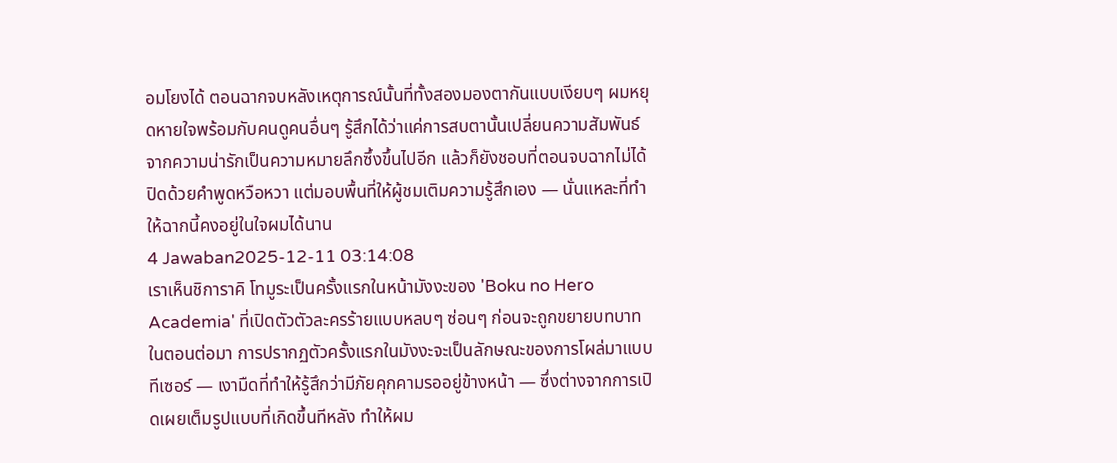อมโยงได้ ตอนฉากจบหลังเหตุการณ์นั้นที่ทั้งสองมองตากันแบบเงียบๆ ผมหยุดหายใจพร้อมกับคนดูคนอื่นๆ รู้สึกได้ว่าแค่การสบตานั้นเปลี่ยนความสัมพันธ์จากความน่ารักเป็นความหมายลึกซึ้งขึ้นไปอีก แล้วก็ยังชอบที่ตอนจบฉากไม่ได้ปิดด้วยคำพูดหวือหวา แต่มอบพื้นที่ให้ผู้ชมเติมความรู้สึกเอง — นั่นแหละที่ทำให้ฉากนี้คงอยู่ในใจผมได้นาน
4 Jawaban2025-12-11 03:14:08
เราเห็นชิการาคิ โทมูระเป็นครั้งแรกในหน้ามังงะของ 'Boku no Hero Academia' ที่เปิดตัวตัวละครร้ายแบบหลบๆ ซ่อนๆ ก่อนจะถูกขยายบทบาทในตอนต่อมา การปรากฏตัวครั้งแรกในมังงะจะเป็นลักษณะของการโผล่มาแบบทีเซอร์ — เงามืดที่ทำให้รู้สึกว่ามีภัยคุกคามรออยู่ข้างหน้า — ซึ่งต่างจากการเปิดเผยเต็มรูปแบบที่เกิดขึ้นทีหลัง ทำให้ผม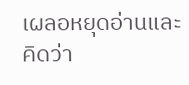เผลอหยุดอ่านและคิดว่า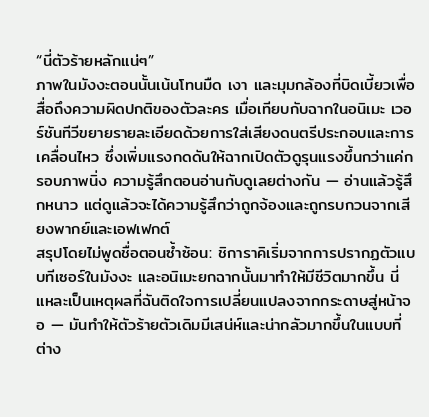“นี่ตัวร้ายหลักแน่ๆ”
ภาพในมังงะตอนนั้นเน้นโทนมืด เงา และมุมกล้องที่บิดเบี้ยวเพื่อสื่อถึงความผิดปกติของตัวละคร เมื่อเทียบกับฉากในอนิเมะ เวอร์ชันทีวีขยายรายละเอียดด้วยการใส่เสียงดนตรีประกอบและการเคลื่อนไหว ซึ่งเพิ่มแรงกดดันให้ฉากเปิดตัวดูรุนแรงขึ้นกว่าแค่กรอบภาพนิ่ง ความรู้สึกตอนอ่านกับดูเลยต่างกัน — อ่านแล้วรู้สึกหนาว แต่ดูแล้วจะได้ความรู้สึกว่าถูกจ้องและถูกรบกวนจากเสียงพากย์และเอฟเฟกต์
สรุปโดยไม่พูดชื่อตอนซ้ำซ้อน: ชิการาคิเริ่มจากการปรากฏตัวแบบทีเซอร์ในมังงะ และอนิเมะยกฉากนั้นมาทำให้มีชีวิตมากขึ้น นี่แหละเป็นเหตุผลที่ฉันติดใจการเปลี่ยนแปลงจากกระดาษสู่หน้าจอ — มันทำให้ตัวร้ายตัวเดิมมีเสน่ห์และน่ากลัวมากขึ้นในแบบที่ต่าง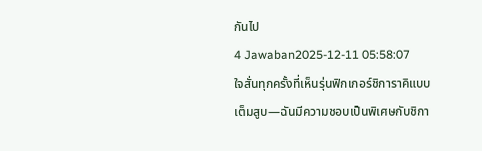กันไป
4 Jawaban2025-12-11 05:58:07
ใจสั่นทุกครั้งที่เห็นรุ่นฟิกเกอร์ชิการาคิแบบเต็มสูบ—ฉันมีความชอบเป็นพิเศษกับชิกา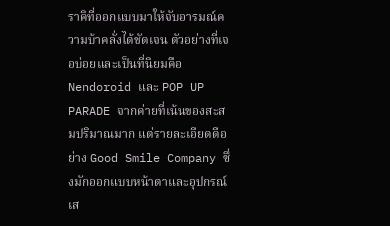ราคิที่ออกแบบมาให้จับอารมณ์ความบ้าคลั่งได้ชัดเจน ตัวอย่างที่เจอบ่อยและเป็นที่นิยมคือ Nendoroid และ POP UP PARADE จากค่ายที่เน้นของสะสมปริมาณมาก แต่รายละเอียดดีอย่าง Good Smile Company ซึ่งมักออกแบบหน้าตาและอุปกรณ์เส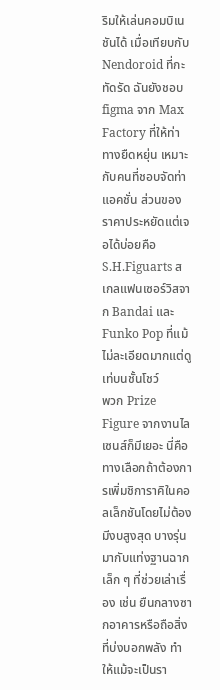ริมให้เล่นคอมบิเนชันได้ เมื่อเทียบกับ Nendoroid ที่กะทัดรัด ฉันยังชอบ figma จาก Max Factory ที่ให้ท่าทางยืดหยุ่น เหมาะกับคนที่ชอบจัดท่าแอคชั่น ส่วนของราคาประหยัดแต่เจอได้บ่อยคือ S.H.Figuarts สเกลแฟนเซอร์วิสจาก Bandai และ Funko Pop ที่แม้ไม่ละเอียดมากแต่ดูเท่บนชั้นโชว์
พวก Prize Figure จากงานไลเซนส์ก็มีเยอะ นี่คือทางเลือกถ้าต้องการเพิ่มชิการาคิในคอลเล็กชันโดยไม่ต้องมีงบสูงสุด บางรุ่นมากับแท่งฐานฉากเล็ก ๆ ที่ช่วยเล่าเรื่อง เช่น ยืนกลางซากอาคารหรือถือสิ่งที่บ่งบอกพลัง ทำให้แม้จะเป็นรา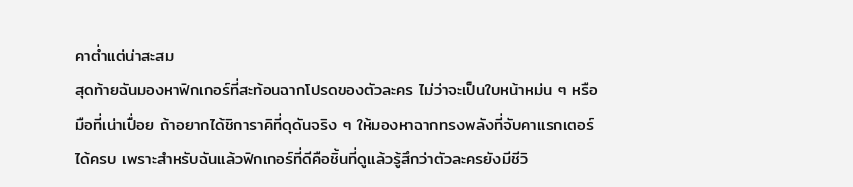คาต่ำแต่น่าสะสม
สุดท้ายฉันมองหาฟิกเกอร์ที่สะท้อนฉากโปรดของตัวละคร ไม่ว่าจะเป็นใบหน้าหม่น ๆ หรือมือที่เน่าเปื่อย ถ้าอยากได้ชิการาคิที่ดุดันจริง ๆ ให้มองหาฉากทรงพลังที่จับคาแรกเตอร์ได้ครบ เพราะสำหรับฉันแล้วฟิกเกอร์ที่ดีคือชิ้นที่ดูแล้วรู้สึกว่าตัวละครยังมีชีวิ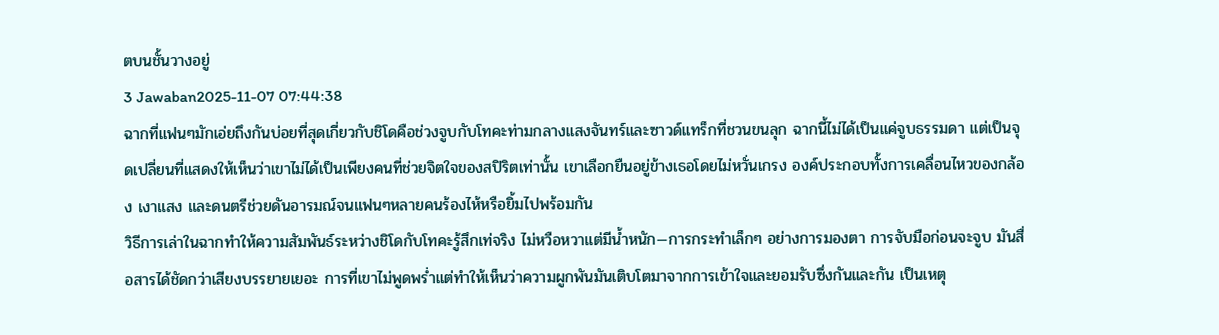ตบนชั้นวางอยู่
3 Jawaban2025-11-07 07:44:38
ฉากที่แฟนๆมักเอ่ยถึงกันบ่อยที่สุดเกี่ยวกับชิโดคือช่วงจูบกับโทคะท่ามกลางแสงจันทร์และซาวด์แทร็กที่ชวนขนลุก ฉากนี้ไม่ได้เป็นแค่จูบธรรมดา แต่เป็นจุดเปลี่ยนที่แสดงให้เห็นว่าเขาไม่ได้เป็นเพียงคนที่ช่วยจิตใจของสปิริตเท่านั้น เขาเลือกยืนอยู่ข้างเธอโดยไม่หวั่นเกรง องค์ประกอบทั้งการเคลื่อนไหวของกล้อง เงาแสง และดนตรีช่วยดันอารมณ์จนแฟนๆหลายคนร้องไห้หรือยิ้มไปพร้อมกัน
วิธีการเล่าในฉากทำให้ความสัมพันธ์ระหว่างชิโดกับโทคะรู้สึกเท่จริง ไม่หวือหวาแต่มีน้ำหนัก—การกระทำเล็กๆ อย่างการมองตา การจับมือก่อนจะจูบ มันสื่อสารได้ชัดกว่าเสียงบรรยายเยอะ การที่เขาไม่พูดพร่ำแต่ทำให้เห็นว่าความผูกพันมันเติบโตมาจากการเข้าใจและยอมรับซึ่งกันและกัน เป็นเหตุ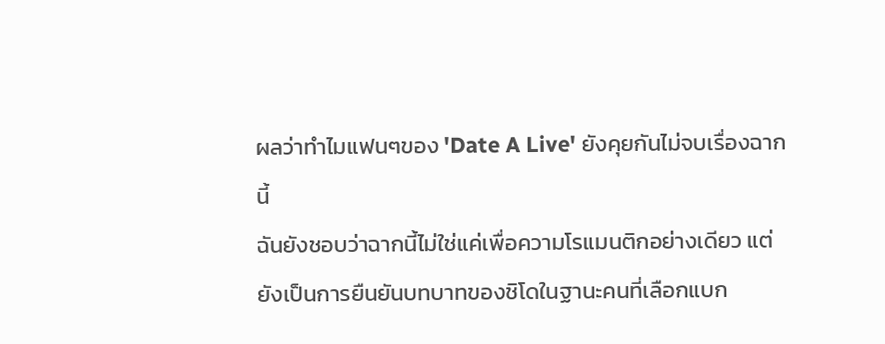ผลว่าทำไมแฟนๆของ 'Date A Live' ยังคุยกันไม่จบเรื่องฉากนี้
ฉันยังชอบว่าฉากนี้ไม่ใช่แค่เพื่อความโรแมนติกอย่างเดียว แต่ยังเป็นการยืนยันบทบาทของชิโดในฐานะคนที่เลือกแบก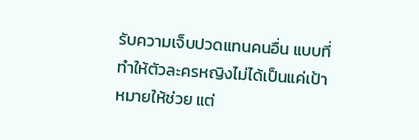รับความเจ็บปวดแทนคนอื่น แบบที่ทำให้ตัวละครหญิงไม่ได้เป็นแค่เป้าหมายให้ช่วย แต่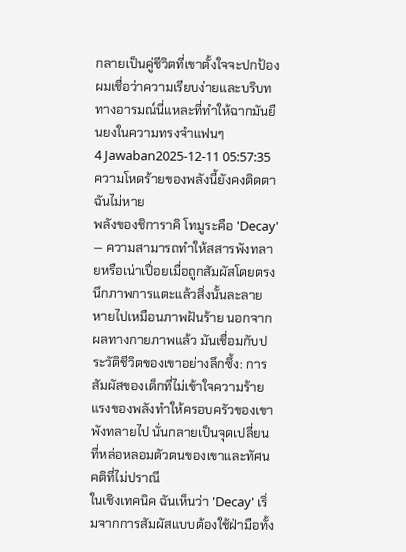กลายเป็นคู่ชีวิตที่เขาตั้งใจจะปกป้อง ผมเชื่อว่าความเรียบง่ายและบริบททางอารมณ์นี่แหละที่ทำให้ฉากมันยืนยงในความทรงจำแฟนๆ
4 Jawaban2025-12-11 05:57:35
ความโหดร้ายของพลังนี้ยังคงติดตาฉันไม่หาย
พลังของชิการาคิ โทมูระคือ 'Decay' — ความสามารถทำให้สสารพังทลายหรือเน่าเปื่อยเมื่อถูกสัมผัสโดยตรง นึกภาพการแตะแล้วสิ่งนั้นละลายหายไปเหมือนภาพฝันร้าย นอกจากผลทางกายภาพแล้ว มันเชื่อมกับประวัติชีวิตของเขาอย่างลึกซึ้ง: การสัมผัสของเด็กที่ไม่เข้าใจความร้ายแรงของพลังทำให้ครอบครัวของเขาพังทลายไป นั่นกลายเป็นจุดเปลี่ยนที่หล่อหลอมตัวตนของเขาและทัศนคติที่ไม่ปราณี
ในเชิงเทคนิค ฉันเห็นว่า 'Decay' เริ่มจากการสัมผัสแบบต้องใช้ฝ่ามือทั้ง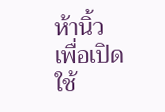ห้านิ้วเพื่อเปิดใช้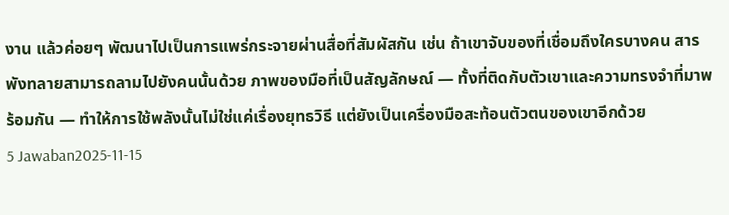งาน แล้วค่อยๆ พัฒนาไปเป็นการแพร่กระจายผ่านสื่อที่สัมผัสกัน เช่น ถ้าเขาจับของที่เชื่อมถึงใครบางคน สารพังทลายสามารถลามไปยังคนนั้นด้วย ภาพของมือที่เป็นสัญลักษณ์ — ทั้งที่ติดกับตัวเขาและความทรงจำที่มาพร้อมกัน — ทำให้การใช้พลังนั้นไม่ใช่แค่เรื่องยุทธวิธี แต่ยังเป็นเครื่องมือสะท้อนตัวตนของเขาอีกด้วย
5 Jawaban2025-11-15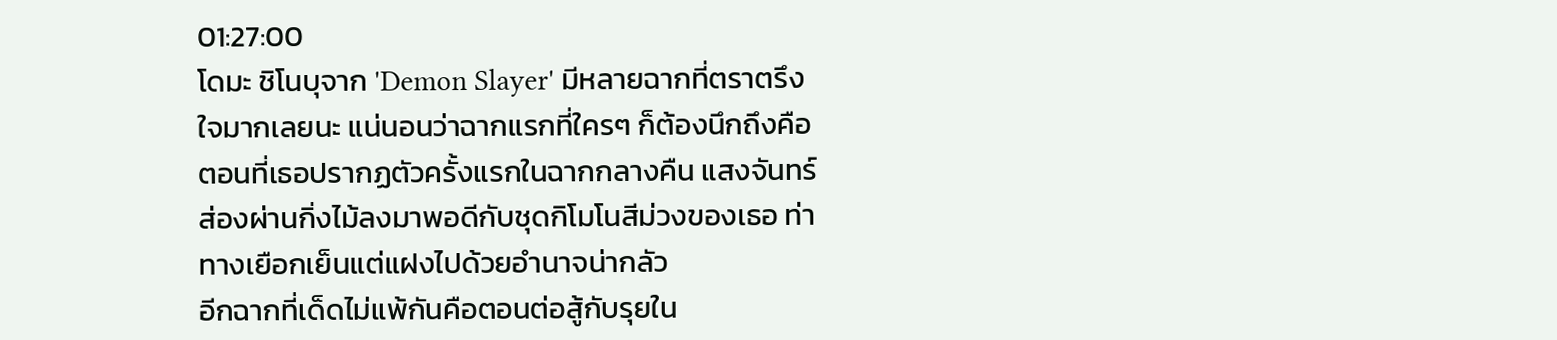01:27:00
โดมะ ชิโนบุจาก 'Demon Slayer' มีหลายฉากที่ตราตรึงใจมากเลยนะ แน่นอนว่าฉากแรกที่ใครๆ ก็ต้องนึกถึงคือตอนที่เธอปรากฏตัวครั้งแรกในฉากกลางคืน แสงจันทร์ส่องผ่านกิ่งไม้ลงมาพอดีกับชุดกิโมโนสีม่วงของเธอ ท่าทางเยือกเย็นแต่แฝงไปด้วยอำนาจน่ากลัว
อีกฉากที่เด็ดไม่แพ้กันคือตอนต่อสู้กับรุยใน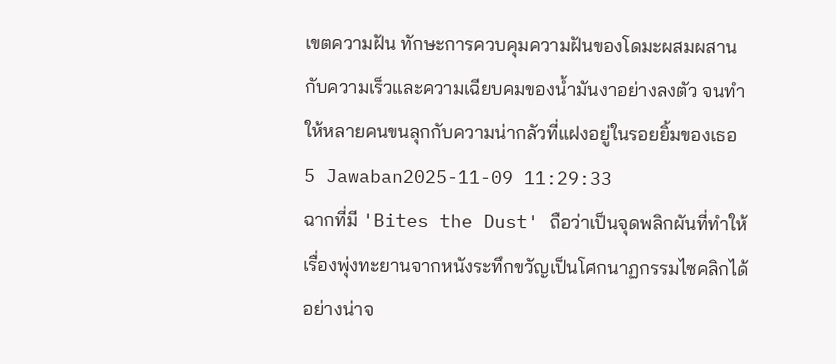เขตความฝัน ทักษะการควบคุมความฝันของโดมะผสมผสานกับความเร็วและความเฉียบคมของน้ำมันงาอย่างลงตัว จนทำให้หลายคนขนลุกกับความน่ากลัวที่แฝงอยู่ในรอยยิ้มของเธอ
5 Jawaban2025-11-09 11:29:33
ฉากที่มี 'Bites the Dust' ถือว่าเป็นจุดพลิกผันที่ทำให้เรื่องพุ่งทะยานจากหนังระทึกขวัญเป็นโศกนาฏกรรมไซคลิกได้อย่างน่าจ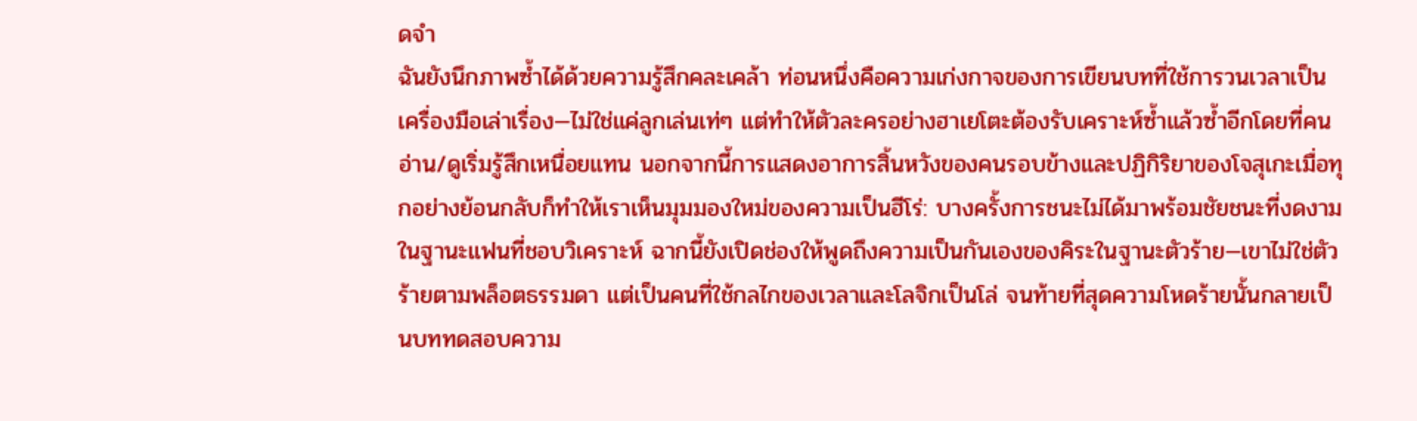ดจำ
ฉันยังนึกภาพซ้ำได้ด้วยความรู้สึกคละเคล้า ท่อนหนึ่งคือความเก่งกาจของการเขียนบทที่ใช้การวนเวลาเป็นเครื่องมือเล่าเรื่อง—ไม่ใช่แค่ลูกเล่นเท่ๆ แต่ทำให้ตัวละครอย่างฮาเยโตะต้องรับเคราะห์ซ้ำแล้วซ้ำอีกโดยที่คนอ่าน/ดูเริ่มรู้สึกเหนื่อยแทน นอกจากนี้การแสดงอาการสิ้นหวังของคนรอบข้างและปฏิกิริยาของโจสุเกะเมื่อทุกอย่างย้อนกลับก็ทำให้เราเห็นมุมมองใหม่ของความเป็นฮีโร่: บางครั้งการชนะไม่ได้มาพร้อมชัยชนะที่งดงาม
ในฐานะแฟนที่ชอบวิเคราะห์ ฉากนี้ยังเปิดช่องให้พูดถึงความเป็นกันเองของคิระในฐานะตัวร้าย—เขาไม่ใช่ตัวร้ายตามพล็อตธรรมดา แต่เป็นคนที่ใช้กลไกของเวลาและโลจิกเป็นโล่ จนท้ายที่สุดความโหดร้ายนั้นกลายเป็นบททดสอบความ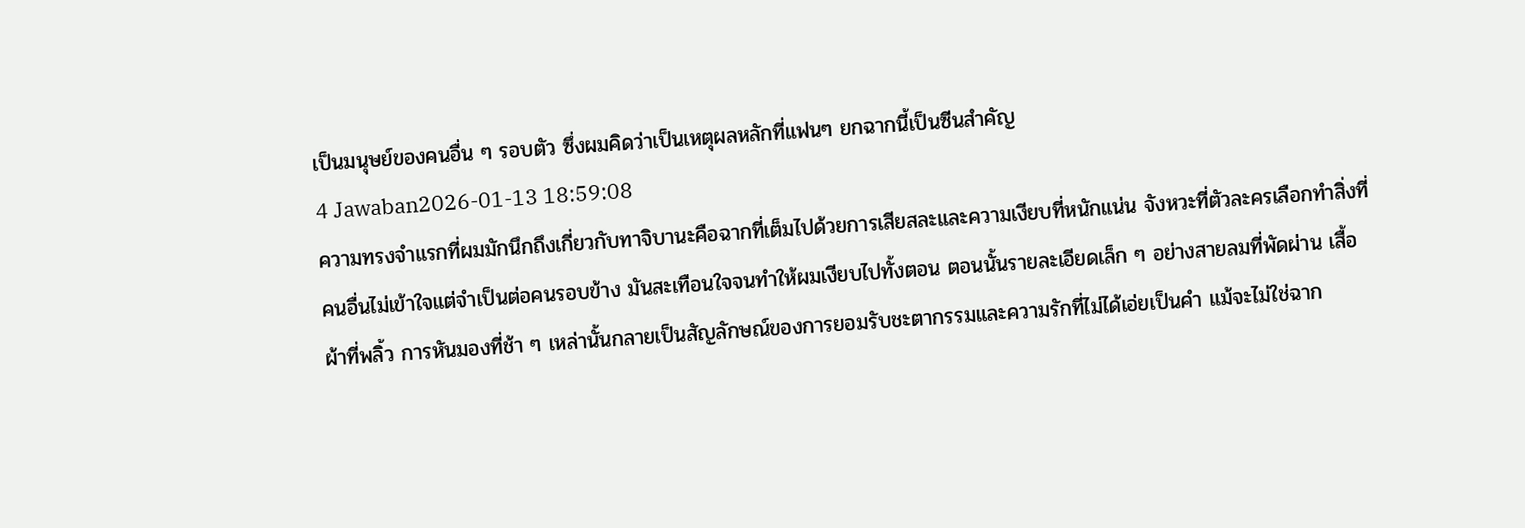เป็นมนุษย์ของคนอื่น ๆ รอบตัว ซึ่งผมคิดว่าเป็นเหตุผลหลักที่แฟนๆ ยกฉากนี้เป็นซีนสำคัญ
4 Jawaban2026-01-13 18:59:08
ความทรงจำแรกที่ผมมักนึกถึงเกี่ยวกับทาจิบานะคือฉากที่เต็มไปด้วยการเสียสละและความเงียบที่หนักแน่น จังหวะที่ตัวละครเลือกทำสิ่งที่คนอื่นไม่เข้าใจแต่จำเป็นต่อคนรอบข้าง มันสะเทือนใจจนทำให้ผมเงียบไปทั้งตอน ตอนนั้นรายละเอียดเล็ก ๆ อย่างสายลมที่พัดผ่าน เสื้อผ้าที่พลิ้ว การหันมองที่ช้า ๆ เหล่านั้นกลายเป็นสัญลักษณ์ของการยอมรับชะตากรรมและความรักที่ไม่ได้เอ่ยเป็นคำ แม้จะไม่ใช่ฉาก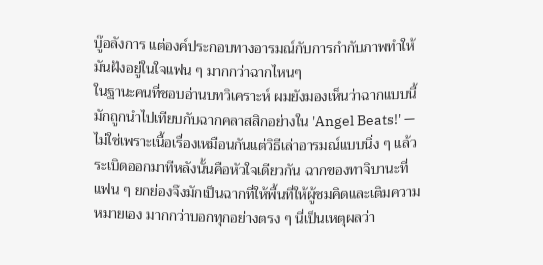บู๊อลังการ แต่องค์ประกอบทางอารมณ์กับการกำกับภาพทำให้มันฝังอยู่ในใจแฟน ๆ มากกว่าฉากไหนๆ
ในฐานะคนที่ชอบอ่านบทวิเคราะห์ ผมยังมองเห็นว่าฉากแบบนี้มักถูกนำไปเทียบกับฉากคลาสสิกอย่างใน 'Angel Beats!' — ไม่ใช่เพราะเนื้อเรื่องเหมือนกันแต่วิธีเล่าอารมณ์แบบนิ่ง ๆ แล้วระเบิดออกมาทีหลังนั้นคือหัวใจเดียวกัน ฉากของทาจิบานะที่แฟน ๆ ยกย่องจึงมักเป็นฉากที่ให้พื้นที่ให้ผู้ชมคิดและเติมความหมายเอง มากกว่าบอกทุกอย่างตรง ๆ นี่เป็นเหตุผลว่า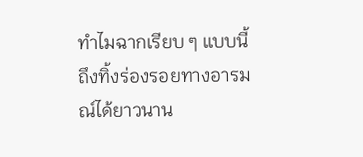ทำไมฉากเรียบ ๆ แบบนี้ถึงทิ้งร่องรอยทางอารมณ์ได้ยาวนาน